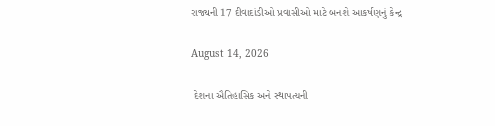રાજ્યની 17 દીવાદાંડીઓ પ્રવાસીઓ માટે બનશે આકર્ષણનું કેન્દ્ર

August 14, 2026

 દેશના ઐતિહાસિક અને સ્થાપત્યની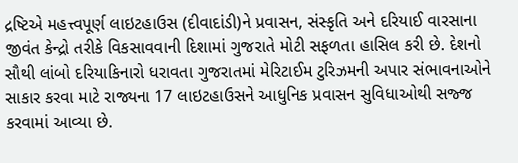દ્રષ્ટિએ મહત્ત્વપૂર્ણ લાઇટહાઉસ (દીવાદાંડી)ને પ્રવાસન, સંસ્કૃતિ અને દરિયાઈ વારસાના જીવંત કેન્દ્રો તરીકે વિકસાવવાની દિશામાં ગુજરાતે મોટી સફળતા હાસિલ કરી છે. દેશનો સૌથી લાંબો દરિયાકિનારો ધરાવતા ગુજરાતમાં મેરિટાઈમ ટુરિઝમની અપાર સંભાવનાઓને સાકાર કરવા માટે રાજ્યના 17 લાઇટહાઉસને આધુનિક પ્રવાસન સુવિધાઓથી સજ્જ કરવામાં આવ્યા છે.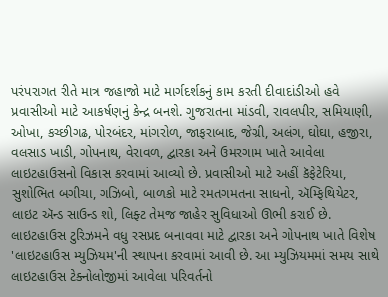પરંપરાગત રીતે માત્ર જહાજો માટે માર્ગદર્શકનું કામ કરતી દીવાદાંડીઓ હવે પ્રવાસીઓ માટે આકર્ષણનું કેન્દ્ર બનશે. ગુજરાતના માંડવી, રાવલપીર, સમિયાણી, ઓખા, કચ્છીગઢ, પોરબંદર, માંગરોળ, જાફરાબાદ, જેગ્રી, અલંગ, ઘોઘા, હજીરા, વલસાડ ખાડી, ગોપનાથ, વેરાવળ, દ્વારકા અને ઉમરગામ ખાતે આવેલા લાઇટહાઉસનો વિકાસ કરવામાં આવ્યો છે. પ્રવાસીઓ માટે અહીં કૅફેટેરિયા, સુશોભિત બગીચા, ગઝિબો, બાળકો માટે રમતગમતના સાધનો, ઍમ્ફિથિયેટર, લાઇટ ઍન્ડ સાઉન્ડ શો, લિફ્ટ તેમજ જાહેર સુવિધાઓ ઊભી કરાઈ છે. લાઇટહાઉસ ટુરિઝમને વધુ રસપ્રદ બનાવવા માટે દ્વારકા અને ગોપનાથ ખાતે વિશેષ 'લાઇટહાઉસ મ્યુઝિયમ'ની સ્થાપના કરવામાં આવી છે. આ મ્યુઝિયમમાં સમય સાથે લાઇટહાઉસ ટેક્નોલોજીમાં આવેલા પરિવર્તનો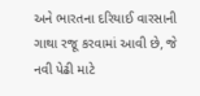અને ભારતના દરિયાઈ વારસાની ગાથા રજૂ કરવામાં આવી છે, જે નવી પેઢી માટે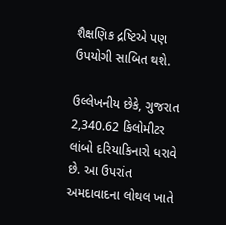શૈક્ષણિક દ્રષ્ટિએ પણ ઉપયોગી સાબિત થશે.

ઉલ્લેખનીય છેકે, ગુજરાત 2,340.62 કિલોમીટર લાંબો દરિયાકિનારો ધરાવે છે. આ ઉપરાંત અમદાવાદના લોથલ ખાતે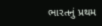ભારતનું પ્રથમ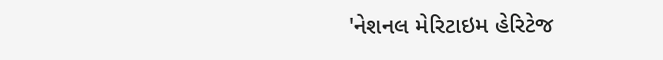'નેશનલ મેરિટાઇમ હેરિટેજ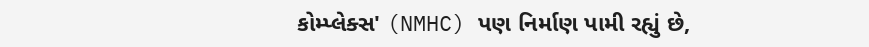કોમ્પ્લેક્સ' (NMHC) પણ નિર્માણ પામી રહ્યું છે,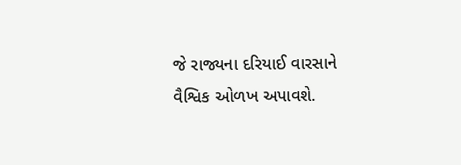જે રાજ્યના દરિયાઈ વારસાને વૈશ્વિક ઓળખ અપાવશે.